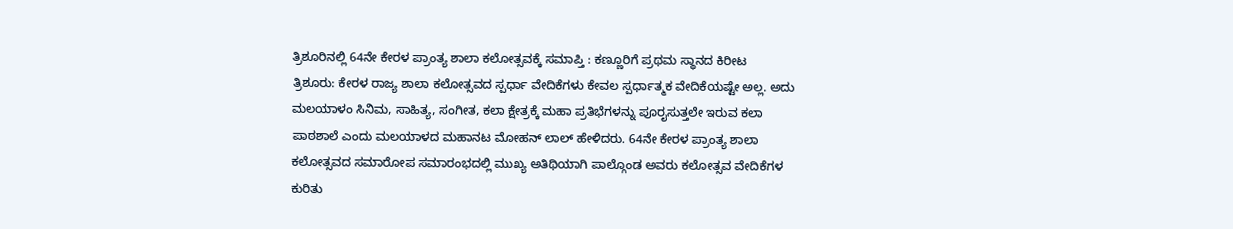ತ್ರಿಶೂರಿನಲ್ಲಿ 64ನೇ ಕೇರಳ ಪ್ರಾಂತ್ಯ ಶಾಲಾ ಕಲೋತ್ಸವಕ್ಕೆ ಸಮಾಪ್ತಿ : ಕಣ್ಣೂರಿಗೆ ಪ್ರಥಮ ಸ್ಥಾನದ ಕಿರೀಟ
ತ್ರಿಶೂರು: ಕೇರಳ ರಾಜ್ಯ ಶಾಲಾ ಕಲೋತ್ಸವದ ಸ್ಪರ್ಧಾ ವೇದಿಕೆಗಳು ಕೇವಲ ಸ್ಪರ್ಧಾತ್ಮಕ ವೇದಿಕೆಯಷ್ಟೇ ಅಲ್ಲ. ಅದು ಮಲಯಾಳಂ ಸಿನಿಮ, ಸಾಹಿತ್ಯ, ಸಂಗೀತ, ಕಲಾ ಕ್ಷೇತ್ರಕ್ಕೆ ಮಹಾ ಪ್ರತಿಭೆಗಳನ್ನು ಪೂರೖಸುತ್ತಲೇ ಇರುವ ಕಲಾ ಪಾಠಶಾಲೆ ಎಂದು ಮಲಯಾಳದ ಮಹಾನಟ ಮೋಹನ್ ಲಾಲ್ ಹೇಳಿದರು. 64ನೇ ಕೇರಳ ಪ್ರಾಂತ್ಯ ಶಾಲಾ ಕಲೋತ್ಸವದ ಸಮಾರೋಪ ಸಮಾರಂಭದಲ್ಲಿ ಮುಖ್ಯ ಅತಿಥಿಯಾಗಿ ಪಾಲ್ಗೊಂಡ ಅವರು ಕಲೋತ್ಸವ ವೇದಿಕೆಗಳ ಕುರಿತು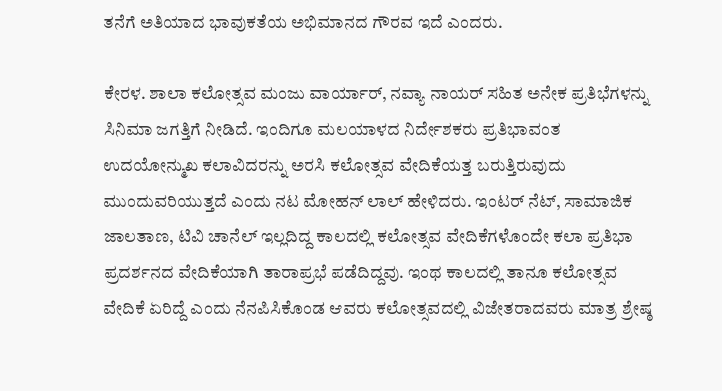ತನೆಗೆ ಅತಿಯಾದ ಭಾವುಕತೆಯ ಅಭಿಮಾನದ ಗೌರವ ಇದೆ ಎಂದರು.

ಕೇರಳ. ಶಾಲಾ ಕಲೋತ್ಸವ ಮಂಜು ವಾರ್ಯಾರ್, ನವ್ಯಾ ನಾಯರ್ ಸಹಿತ ಅನೇಕ ಪ್ರತಿಭೆಗಳನ್ನು ಸಿನಿಮಾ ಜಗತ್ತಿಗೆ ನೀಡಿದೆ. ಇಂದಿಗೂ ಮಲಯಾಳದ ನಿರ್ದೇಶಕರು ಪ್ರತಿಭಾವಂತ ಉದಯೋನ್ಮುಖ ಕಲಾವಿದರನ್ನು ಅರಸಿ ಕಲೋತ್ಸವ ವೇದಿಕೆಯತ್ತ ಬರುತ್ತಿರುವುದು ಮುಂದುವರಿಯುತ್ತದೆ ಎಂದು ನಟ ಮೋಹನ್ ಲಾಲ್ ಹೇಳಿದರು. ಇಂಟರ್ ನೆಟ್, ಸಾಮಾಜಿಕ ಜಾಲತಾಣ, ಟಿವಿ ಚಾನೆಲ್ ಇಲ್ಲದಿದ್ದ ಕಾಲದಲ್ಲಿ ಕಲೋತ್ಸವ ವೇದಿಕೆಗಳೊಂದೇ ಕಲಾ ಪ್ರತಿಭಾ ಪ್ರದರ್ಶನದ ವೇದಿಕೆಯಾಗಿ ತಾರಾಪ್ರಭೆ ಪಡೆದಿದ್ದವು. ಇಂಥ ಕಾಲದಲ್ಲಿ ತಾನೂ ಕಲೋತ್ಸವ ವೇದಿಕೆ ಏರಿದ್ದೆ ಎಂದು ನೆನಪಿಸಿಕೊಂಡ ಆವರು ಕಲೋತ್ಸವದಲ್ಲಿ ವಿಜೇತರಾದವರು ಮಾತ್ರ ಶ್ರೇಷ್ಠ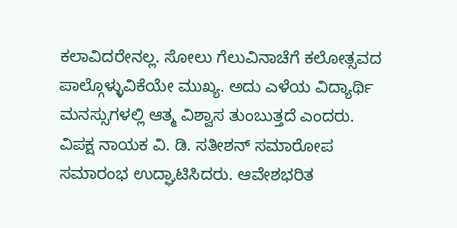ಕಲಾವಿದರೇನಲ್ಲ. ಸೋಲು ಗೆಲುವಿನಾಚೆಗೆ ಕಲೋತ್ಸವದ ಪಾಲ್ಗೊಳ್ಳುವಿಕೆಯೇ ಮುಖ್ಯ. ಅದು ಎಳೆಯ ವಿದ್ಯಾರ್ಥಿ ಮನಸ್ಸುಗಳಲ್ಲಿ ಆತ್ಮ ವಿಶ್ವಾಸ ತುಂಬುತ್ತದೆ ಎಂದರು.
ವಿಪಕ್ಷ ನಾಯಕ ವಿ. ಡಿ. ಸತೀಶನ್ ಸಮಾರೋಪ ಸಮಾರಂಭ ಉದ್ಘಾಟಿಸಿದರು. ಆವೇಶಭರಿತ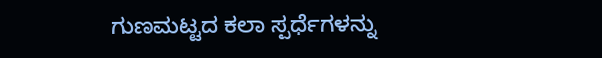ಗುಣಮಟ್ಟದ ಕಲಾ ಸ್ಪರ್ಧೆಗಳನ್ನು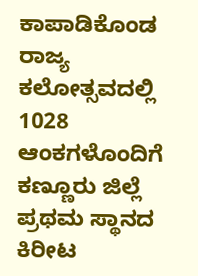ಕಾಪಾಡಿಕೊಂಡ ರಾಜ್ಯ ಕಲೋತ್ಸವದಲ್ಲಿ 1028 ಆಂಕಗಳೊಂದಿಗೆ ಕಣ್ಣೂರು ಜಿಲ್ಲೆ ಪ್ರಥಮ ಸ್ಥಾನದ ಕಿರೀಟ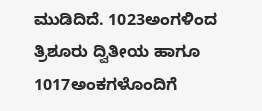ಮುಡಿದಿದೆ. 1023ಅಂಗಳಿಂದ ತ್ರಿಶೂರು ದ್ವಿತೀಯ ಹಾಗೂ 1017ಅಂಕಗಳೊಂದಿಗೆ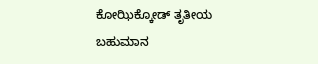ಕೋಝಿಕ್ಕೋಡ್ ತೃತೀಯ ಬಹುಮಾನ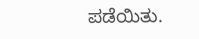ಪಡೆಯಿತು.